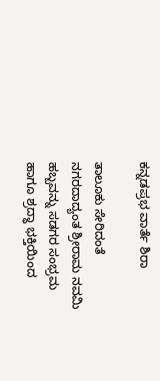ಕನ್ನಡಪ್ರಭ ವಾರ್ತೆ ಶಿರಾ

ತಾಲೂಕು ಸೇರಿದಂತೆ ನಗರದಾದ್ಯಂತ ಶ್ರೀರಾಮ ನವಮಿ ಹಬ್ಬವನ್ನು ಸಡಗರ ಸಂಭ್ರಮ ಹಾಗೂ ಶ್ರದ್ಧಾ ಭಕ್ತಿಯಿಂದ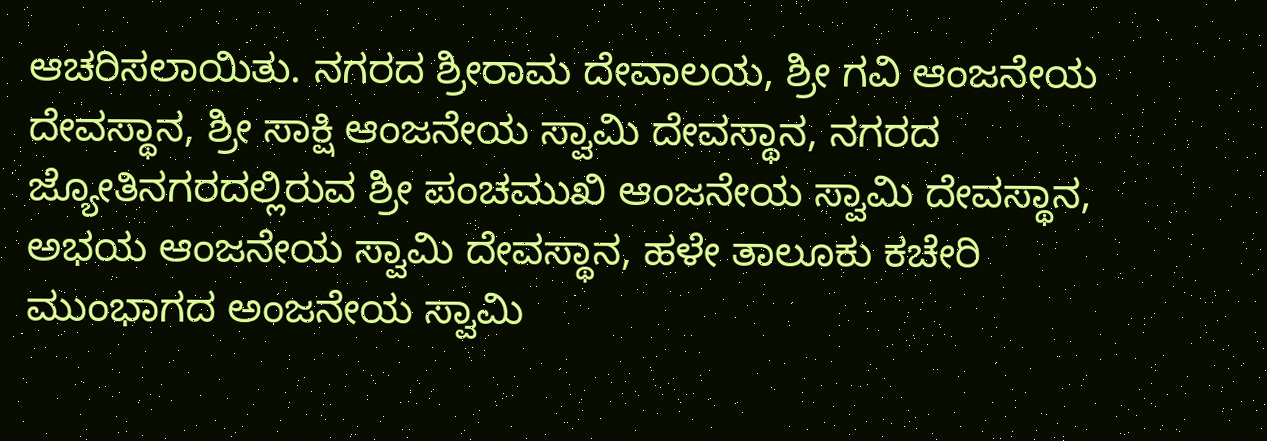ಆಚರಿಸಲಾಯಿತು. ನಗರದ ಶ್ರೀರಾಮ ದೇವಾಲಯ, ಶ್ರೀ ಗವಿ ಆಂಜನೇಯ ದೇವಸ್ಥಾನ, ಶ್ರೀ ಸಾಕ್ಷಿ ಆಂಜನೇಯ ಸ್ವಾಮಿ ದೇವಸ್ಥಾನ, ನಗರದ ಜ್ಯೋತಿನಗರದಲ್ಲಿರುವ ಶ್ರೀ ಪಂಚಮುಖಿ ಆಂಜನೇಯ ಸ್ವಾಮಿ ದೇವಸ್ಥಾನ, ಅಭಯ ಆಂಜನೇಯ ಸ್ವಾಮಿ ದೇವಸ್ಥಾನ, ಹಳೇ ತಾಲೂಕು ಕಚೇರಿ ಮುಂಭಾಗದ ಅಂಜನೇಯ ಸ್ವಾಮಿ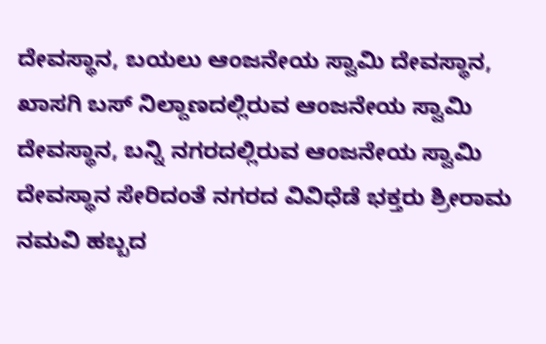ದೇವಸ್ಥಾನ, ಬಯಲು ಆಂಜನೇಯ ಸ್ವಾಮಿ ದೇವಸ್ಥಾನ, ಖಾಸಗಿ ಬಸ್ ನಿಲ್ದಾಣದಲ್ಲಿರುವ ಆಂಜನೇಯ ಸ್ವಾಮಿ ದೇವಸ್ಥಾನ, ಬನ್ನಿ ನಗರದಲ್ಲಿರುವ ಆಂಜನೇಯ ಸ್ವಾಮಿ ದೇವಸ್ಥಾನ ಸೇರಿದಂತೆ ನಗರದ ವಿವಿಧೆಡೆ ಭಕ್ತರು ಶ್ರೀರಾಮ ನಮವಿ ಹಬ್ಬದ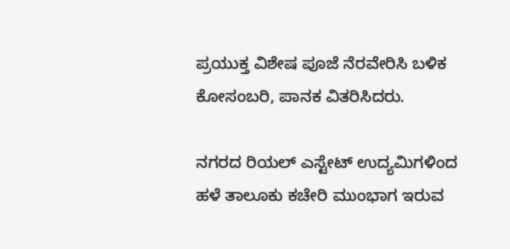ಪ್ರಯುಕ್ತ ವಿಶೇಷ ಪೂಜೆ ನೆರವೇರಿಸಿ ಬಳಿಕ ಕೋಸಂಬರಿ, ಪಾನಕ ವಿತರಿಸಿದರು.

ನಗರದ ರಿಯಲ್ ಎಸ್ಟೇಟ್ ಉದ್ಯಮಿಗಳಿಂದ ಹಳೆ ತಾಲೂಕು ಕಚೇರಿ ಮುಂಭಾಗ ಇರುವ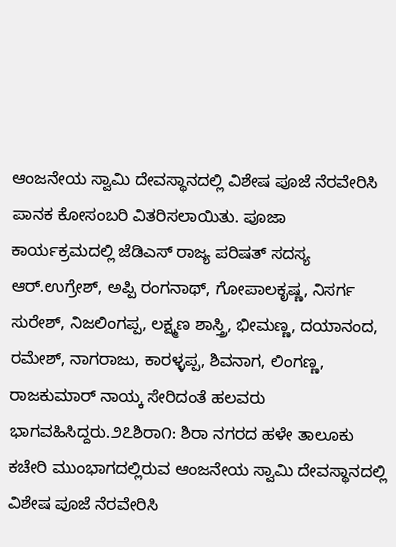ಆಂಜನೇಯ ಸ್ವಾಮಿ ದೇವಸ್ಥಾನದಲ್ಲಿ ವಿಶೇಷ ಪೂಜೆ ನೆರವೇರಿಸಿ ಪಾನಕ ಕೋಸಂಬರಿ ವಿತರಿಸಲಾಯಿತು. ಪೂಜಾ ಕಾರ್ಯಕ್ರಮದಲ್ಲಿ ಜೆಡಿಎಸ್ ರಾಜ್ಯ ಪರಿಷತ್ ಸದಸ್ಯ ಆರ್.ಉಗ್ರೇಶ್, ಅಪ್ಪಿ ರಂಗನಾಥ್, ಗೋಪಾಲಕೃಷ್ಣ, ನಿಸರ್ಗ ಸುರೇಶ್, ನಿಜಲಿಂಗಪ್ಪ, ಲಕ್ಷ್ಮಣ ಶಾಸ್ತ್ರಿ, ಭೀಮಣ್ಣ, ದಯಾನಂದ, ರಮೇಶ್, ನಾಗರಾಜು, ಕಾರಳ್ಳಪ್ಪ, ಶಿವನಾಗ, ಲಿಂಗಣ್ಣ, ರಾಜಕುಮಾರ್ ನಾಯ್ಕ ಸೇರಿದಂತೆ ಹಲವರು ಭಾಗವಹಿಸಿದ್ದರು.೨೭ಶಿರಾ೧: ಶಿರಾ ನಗರದ ಹಳೇ ತಾಲೂಕು ಕಚೇರಿ ಮುಂಭಾಗದಲ್ಲಿರುವ ಆಂಜನೇಯ ಸ್ವಾಮಿ ದೇವಸ್ಥಾನದಲ್ಲಿ ವಿಶೇಷ ಪೂಜೆ ನೆರವೇರಿಸಿ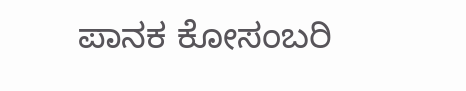ಪಾನಕ ಕೋಸಂಬರಿ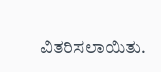ವಿತರಿಸಲಾಯಿತು.